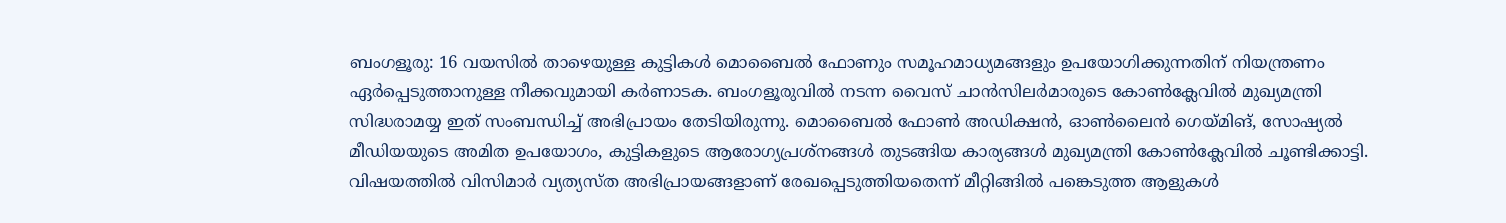ബംഗളൂരു: 16 വയസിൽ താഴെയുള്ള കുട്ടികൾ മൊബൈൽ ഫോണും സമൂഹമാധ്യമങ്ങളും ഉപയോഗിക്കുന്നതിന് നിയന്ത്രണം ഏർപ്പെടുത്താനുള്ള നീക്കവുമായി കർണാടക. ബംഗളൂരുവിൽ നടന്ന വൈസ് ചാൻസിലർമാരുടെ കോൺക്ലേവിൽ മുഖ്യമന്ത്രി സിദ്ധരാമയ്യ ഇത് സംബന്ധിച്ച് അഭിപ്രായം തേടിയിരുന്നു. മൊബൈൽ ഫോൺ അഡിക്ഷൻ, ഓൺലൈൻ ഗെയ്മിങ്, സോഷ്യൽ മീഡിയയുടെ അമിത ഉപയോഗം, കുട്ടികളുടെ ആരോഗ്യപ്രശ്നങ്ങൾ തുടങ്ങിയ കാര്യങ്ങൾ മുഖ്യമന്ത്രി കോൺക്ലേവിൽ ചൂണ്ടിക്കാട്ടി.
വിഷയത്തിൽ വിസിമാർ വ്യത്യസ്ത അഭിപ്രായങ്ങളാണ് രേഖപ്പെടുത്തിയതെന്ന് മീറ്റിങ്ങിൽ പങ്കെടുത്ത ആളുകൾ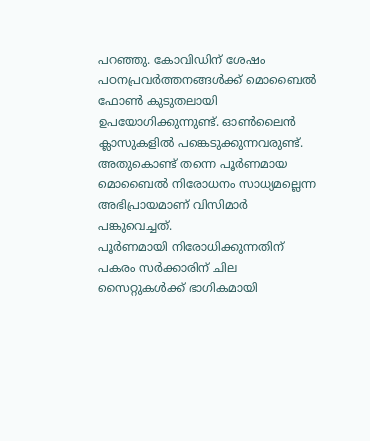പറഞ്ഞു. കോവിഡിന് ശേഷം പഠനപ്രവർത്തനങ്ങൾക്ക് മൊബൈൽ ഫോൺ കുടുതലായി ഉപയോഗിക്കുന്നുണ്ട്. ഓൺലൈൻ ക്ലാസുകളിൽ പങ്കെടുക്കുന്നവരുണ്ട്. അതുകൊണ്ട് തന്നെ പൂർണമായ മൊബൈൽ നിരോധനം സാധ്യമല്ലെന്ന അഭിപ്രായമാണ് വിസിമാർ പങ്കുവെച്ചത്.
പൂർണമായി നിരോധിക്കുന്നതിന് പകരം സർക്കാരിന് ചില സൈറ്റുകൾക്ക് ഭാഗികമായി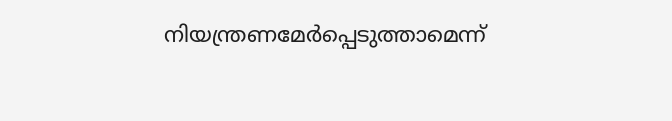നിയന്ത്രണമേർപ്പെടുത്താമെന്ന്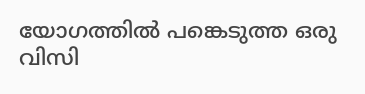യോഗത്തിൽ പങ്കെടുത്ത ഒരു വിസി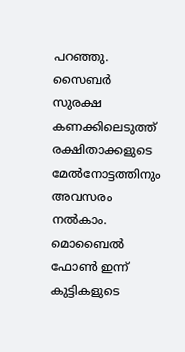പറഞ്ഞു. സൈബർ സുരക്ഷ കണക്കിലെടുത്ത് രക്ഷിതാക്കളുടെ മേൽനോട്ടത്തിനും അവസരം നൽകാം. മൊബൈൽ ഫോൺ ഇന്ന് കുട്ടികളുടെ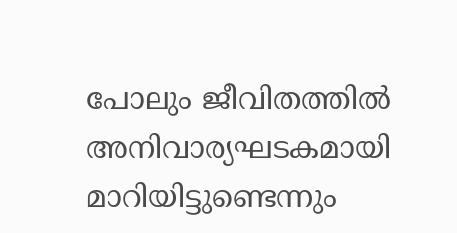പോലും ജീവിതത്തിൽ അനിവാര്യഘടകമായി മാറിയിട്ടുണ്ടെന്നും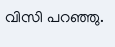വിസി പറഞ്ഞു.